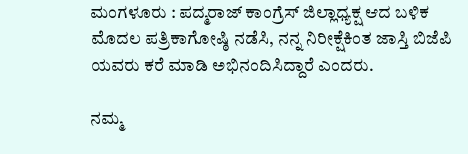ಮಂಗಳೂರು : ಪದ್ಮರಾಜ್ ಕಾಂಗ್ರೆಸ್ ಜಿಲ್ಲಾಧ್ಯಕ್ಷ ಆದ ಬಳಿಕ ಮೊದಲ ಪತ್ರಿಕಾಗೋಷ್ಠಿ ನಡೆಸಿ, ನನ್ನ ನಿರೀಕ್ಷೆಕಿಂತ ಜಾಸ್ತಿ ಬಿಜೆಪಿ ಯವರು ಕರೆ ಮಾಡಿ ಅಭಿನಂದಿಸಿದ್ದಾರೆ ಎಂದರು.

ನಮ್ಮ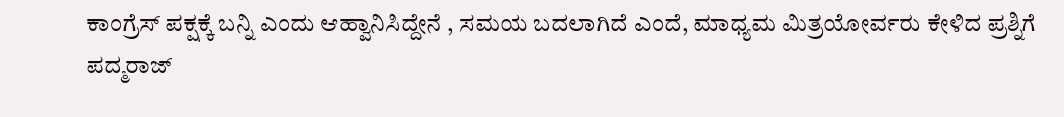ಕಾಂಗ್ರೆಸ್ ಪಕ್ಷಕ್ಕೆ ಬನ್ನಿ ಎಂದು ಆಹ್ವಾನಿಸಿದ್ದೇನೆ , ಸಮಯ ಬದಲಾಗಿದೆ ಎಂದೆ, ಮಾಧ್ಯಮ ಮಿತ್ರಯೋರ್ವರು ಕೇಳಿದ ಪ್ರಶ್ನಿಗೆ ಪದ್ಮರಾಜ್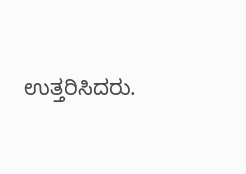ಉತ್ತರಿಸಿದರು.